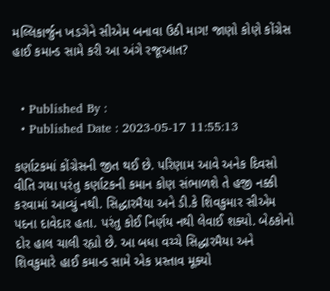મલ્લિકાર્જુન ખડગેને સીએમ બનાવા ઉઠી માગ! જાણો કોણે કોંગ્રેસ હાઈ કમાન્ડ સામે કરી આ અંગે રજૂઆત?


  • Published By :
  • Published Date : 2023-05-17 11:55:13

કર્ણાટકમાં કોંગ્રેસની જીત થઈ છે. પરિણામ આવે અનેક દિવસો વીતિ ગયા પરંતુ કર્ણાટકની કમાન કોણ સંભાળશે તે હજી નક્કી કરવામાં આવ્યું નથી. સિદ્ધારમૈયા અને ડી.કે શિવકુમાર સીએમ પદના દાવેદાર હતા. પરંતુ કોઈ નિર્ણય નથી લેવાઈ શક્યો. બેઠકોનો દોર હાલ ચાલી રહ્યો છે. આ બધા વચ્ચે સિદ્ધારમૈયા અને શિવકુમારે હાઈ કમાન્ડ સામે એક પ્રસ્તાવ મૂક્યો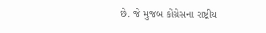છે. જે મુજબ કોંગ્રેસના રાષ્ટ્રીય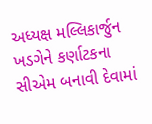અધ્યક્ષ મલ્લિકાર્જુન ખડગેને કર્ણાટકના સીએમ બનાવી દેવામાં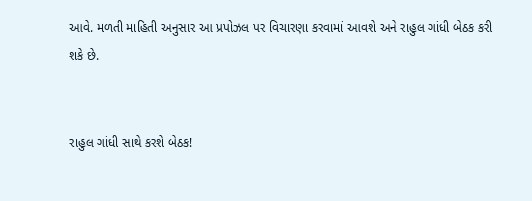આવે. મળતી માહિતી અનુસાર આ પ્રપોઝલ પર વિચારણા કરવામાં આવશે અને રાહુલ ગાંધી બેઠક કરી શકે છે.


રાહુલ ગાંધી સાથે કરશે બેઠક!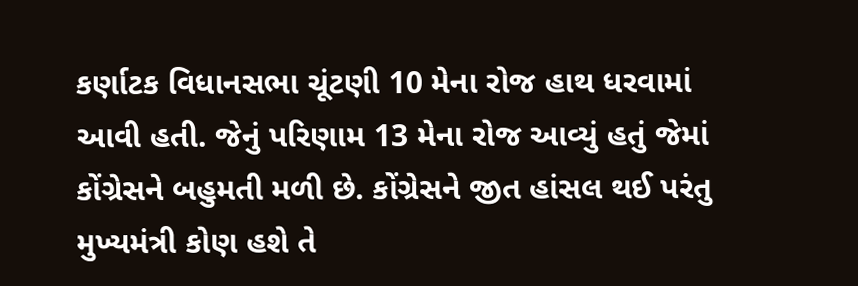કર્ણાટક વિધાનસભા ચૂંટણી 10 મેના રોજ હાથ ધરવામાં આવી હતી. જેનું પરિણામ 13 મેના રોજ આવ્યું હતું જેમાં કોંગ્રેસને બહુમતી મળી છે. કોંગ્રેસને જીત હાંસલ થઈ પરંતુ મુખ્યમંત્રી કોણ હશે તે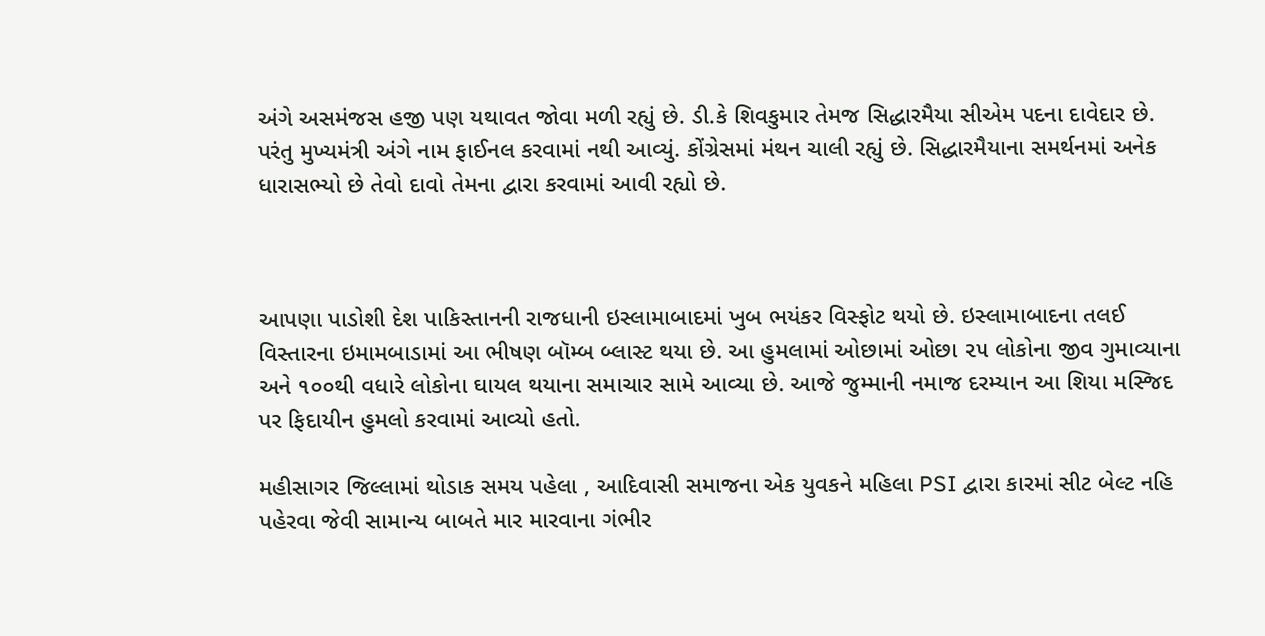અંગે અસમંજસ હજી પણ યથાવત જોવા મળી રહ્યું છે. ડી.કે શિવકુમાર તેમજ સિદ્ધારમૈયા સીએમ પદના દાવેદાર છે. પરંતુ મુખ્યમંત્રી અંગે નામ ફાઈનલ કરવામાં નથી આવ્યું. કોંગ્રેસમાં મંથન ચાલી રહ્યું છે. સિદ્ધારમૈયાના સમર્થનમાં અનેક ધારાસભ્યો છે તેવો દાવો તેમના દ્વારા કરવામાં આવી રહ્યો છે.



આપણા પાડોશી દેશ પાકિસ્તાનની રાજધાની ઇસ્લામાબાદમાં ખુબ ભયંકર વિસ્ફોટ થયો છે. ઇસ્લામાબાદના તલઈ વિસ્તારના ઇમામબાડામાં આ ભીષણ બૉમ્બ બ્લાસ્ટ થયા છે. આ હુમલામાં ઓછામાં ઓછા ૨૫ લોકોના જીવ ગુમાવ્યાના અને ૧૦૦થી વધારે લોકોના ઘાયલ થયાના સમાચાર સામે આવ્યા છે. આજે જુમ્માની નમાજ દરમ્યાન આ શિયા મસ્જિદ પર ફિદાયીન હુમલો કરવામાં આવ્યો હતો.

મહીસાગર જિલ્લામાં થોડાક સમય પહેલા , આદિવાસી સમાજના એક યુવકને મહિલા PSI દ્વારા કારમાં સીટ બેલ્ટ નહિ પહેરવા જેવી સામાન્ય બાબતે માર મારવાના ગંભીર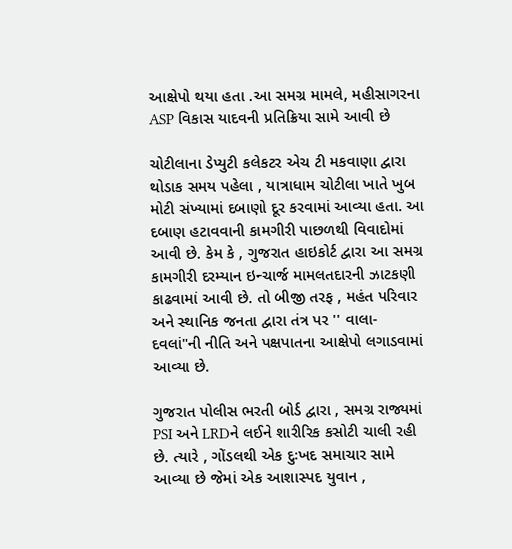આક્ષેપો થયા હતા .આ સમગ્ર મામલે, મહીસાગરના ASP વિકાસ યાદવની પ્રતિક્રિયા સામે આવી છે

ચોટીલાના ડેપ્યુટી કલેકટર એચ ટી મકવાણા દ્વારા થોડાક સમય પહેલા , યાત્રાધામ ચોટીલા ખાતે ખુબ મોટી સંખ્યામાં દબાણો દૂર કરવામાં આવ્યા હતા. આ દબાણ હટાવવાની કામગીરી પાછળથી વિવાદોમાં આવી છે. કેમ કે , ગુજરાત હાઇકોર્ટ દ્વારા આ સમગ્ર કામગીરી દરમ્યાન ઇન્ચાર્જ મામલતદારની ઝાટકણી કાઢવામાં આવી છે. તો બીજી તરફ , મહંત પરિવાર અને સ્થાનિક જનતા દ્વારા તંત્ર પર '' વાલા- દવલાં"ની નીતિ અને પક્ષપાતના આક્ષેપો લગાડવામાં આવ્યા છે.

ગુજરાત પોલીસ ભરતી બોર્ડ દ્વારા , સમગ્ર રાજ્યમાં PSI અને LRDને લઈને શારીરિક કસોટી ચાલી રહી છે. ત્યારે , ગોંડલથી એક દુઃખદ સમાચાર સામે આવ્યા છે જેમાં એક આશાસ્પદ યુવાન ,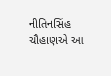નીતિનસિંહ ચૌહાણએ આ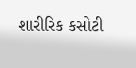શારીરિક કસોટી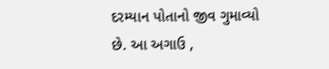દરમ્યાન પોતાનો જીવ ગુમાવ્યો છે. આ અગાઉ ,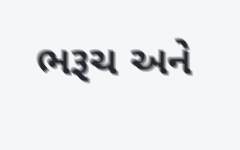ભરૂચ અને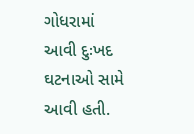ગોધરામાં આવી દુઃખદ ઘટનાઓ સામે આવી હતી.